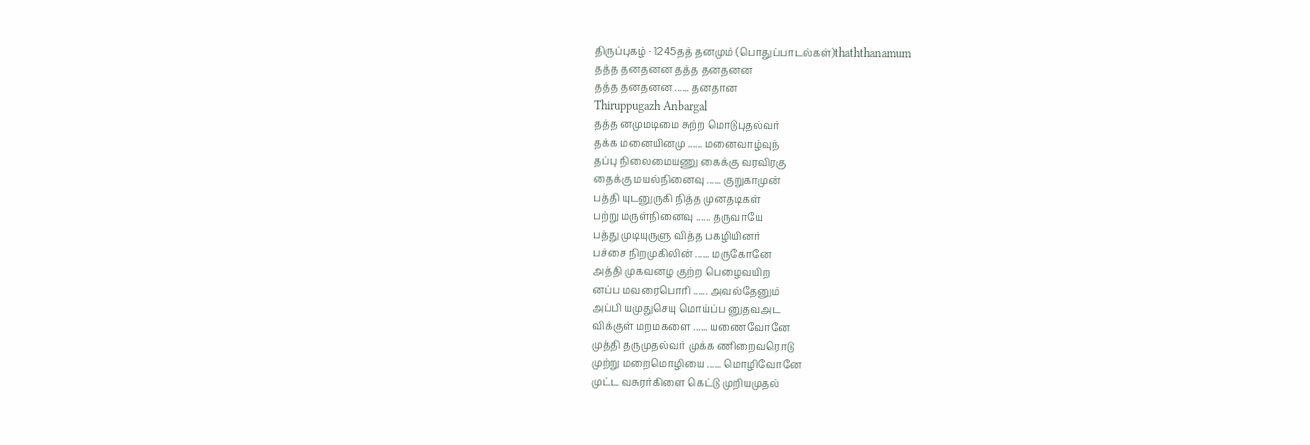திருப்புகழ் · 1245தத் தனமும் (பொதுப்பாடல்கள்)thaththanamum
தத்த தனதனன தத்த தனதனன
தத்த தனதனன ...... தனதான
Thiruppugazh Anbargal
தத்த னமுமடிமை சுற்ற மொடுபுதல்வர்
தக்க மனையினமு ...... மனைவாழ்வுந்
தப்பு நிலைமையணு கைக்கு வரவிரகு
தைக்கு மயல்நினைவு ...... குறுகாமுன்
பத்தி யுடனுருகி நித்த முனதடிகள்
பற்று மருள்நினைவு ...... தருவாயே
பத்து முடியுருளு வித்த பகழியினர்
பச்சை நிறமுகிலின் ...... மருகோனே
அத்தி முகவனழ குற்ற பெழைவயிற
னப்ப மவரைபொரி ...... அவல்தேனும்
அப்பி யமுதுசெயு மொய்ப்ப னுதவஅட
விக்குள் மறமகளை ...... யணைவோனே
முத்தி தருமுதல்வர் முக்க ணிறைவரொடு
முற்று மறைமொழியை ...... மொழிவோனே
முட்ட வசுரர்கிளை கெட்டு முறியமுதல்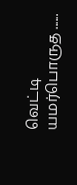வெட்டி யமர்பொருத ......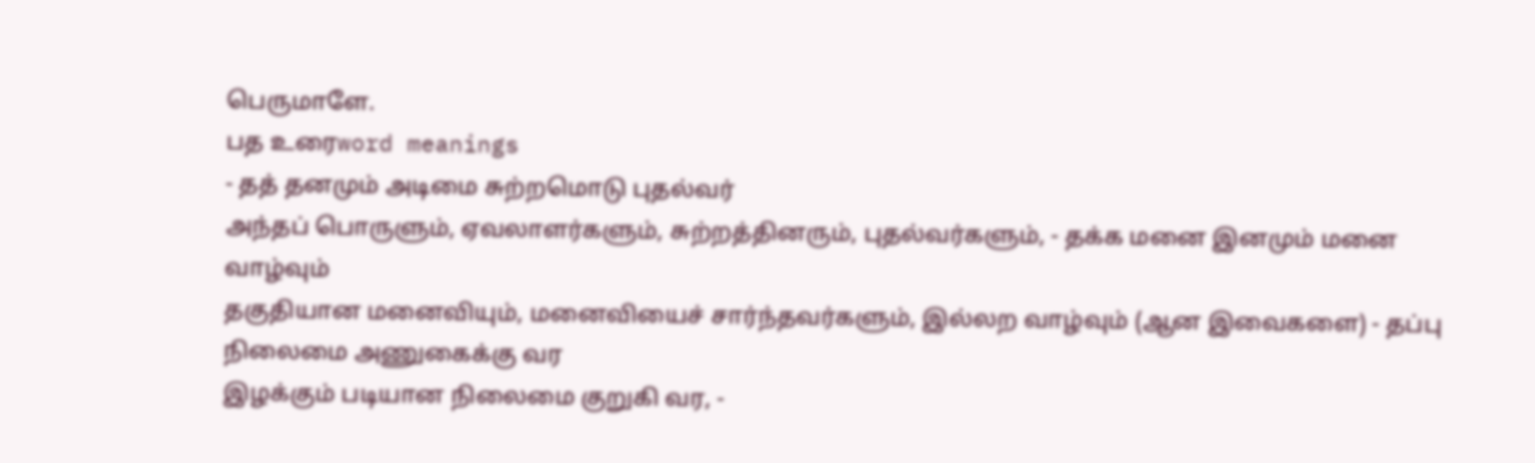பெருமாளே.
பத உரைword meanings
- தத் தனமும் அடிமை சுற்றமொடு புதல்வர்
அந்தப் பொருளும், ஏவலாளர்களும், சுற்றத்தினரும், புதல்வர்களும், - தக்க மனை இனமும் மனை வாழ்வும்
தகுதியான மனைவியும், மனைவியைச் சார்ந்தவர்களும், இல்லற வாழ்வும் (ஆன இவைகளை) - தப்பு நிலைமை அணுகைக்கு வர
இழக்கும் படியான நிலைமை குறுகி வர, -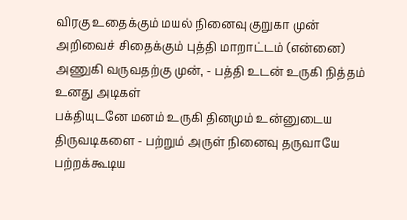விரகு உதைக்கும் மயல் நினைவு குறுகா முன்
அறிவைச் சிதைக்கும் புத்தி மாறாட்டம் (என்னை) அணுகி வருவதற்கு முன், - பத்தி உடன் உருகி நித்தம் உனது அடிகள்
பக்தியுடனே மனம் உருகி தினமும் உன்னுடைய திருவடிகளை - பற்றும் அருள் நினைவு தருவாயே
பற்றக்கூடிய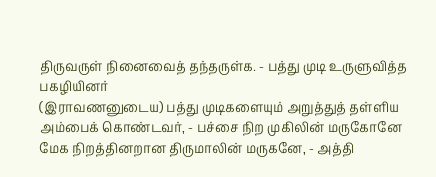திருவருள் நினைவைத் தந்தருள்க. - பத்து முடி உருளுவித்த பகழியினர்
(இராவணனுடைய) பத்து முடிகளையும் அறுத்துத் தள்ளிய அம்பைக் கொண்டவர், - பச்சை நிற முகிலின் மருகோனே
மேக நிறத்தினறான திருமாலின் மருகனே, - அத்தி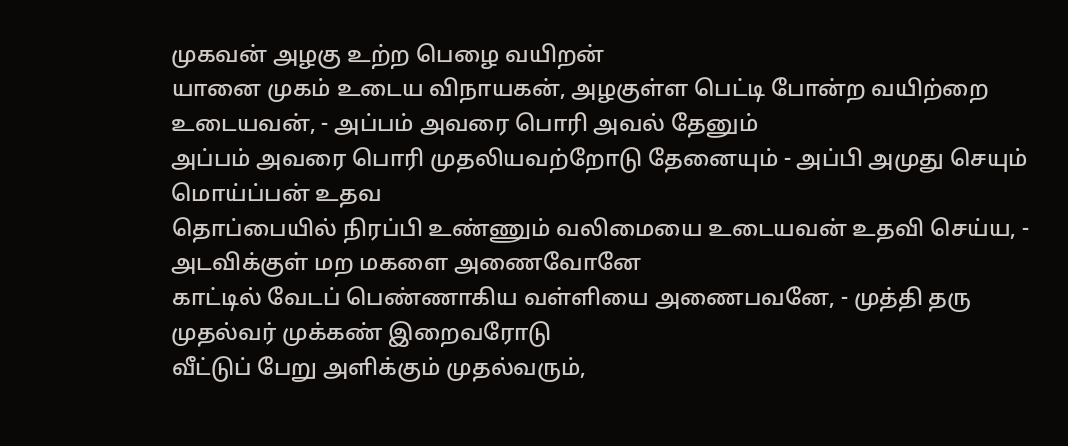முகவன் அழகு உற்ற பெழை வயிறன்
யானை முகம் உடைய விநாயகன், அழகுள்ள பெட்டி போன்ற வயிற்றை உடையவன், - அப்பம் அவரை பொரி அவல் தேனும்
அப்பம் அவரை பொரி முதலியவற்றோடு தேனையும் - அப்பி அமுது செயும் மொய்ப்பன் உதவ
தொப்பையில் நிரப்பி உண்ணும் வலிமையை உடையவன் உதவி செய்ய, - அடவிக்குள் மற மகளை அணைவோனே
காட்டில் வேடப் பெண்ணாகிய வள்ளியை அணைபவனே, - முத்தி தரு முதல்வர் முக்கண் இறைவரோடு
வீட்டுப் பேறு அளிக்கும் முதல்வரும்,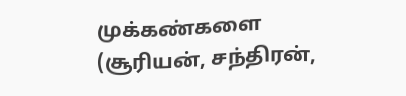முக்கண்களை (சூரியன், சந்திரன்,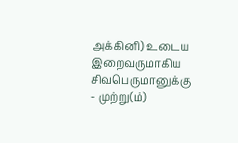அக்கினி) உடைய இறைவருமாகிய சிவபெருமானுக்கு - முற்று(ம்)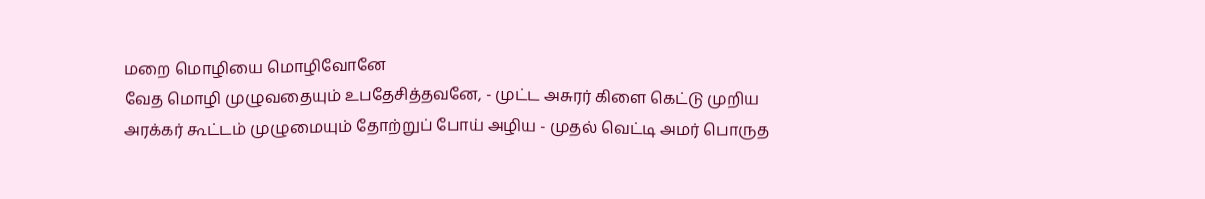மறை மொழியை மொழிவோனே
வேத மொழி முழுவதையும் உபதேசித்தவனே, - முட்ட அசுரர் கிளை கெட்டு முறிய
அரக்கர் கூட்டம் முழுமையும் தோற்றுப் போய் அழிய - முதல் வெட்டி அமர் பொருத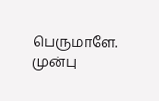பெருமாளே.
முன்பு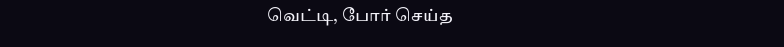வெட்டி, போர் செய்த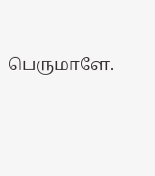பெருமாளே.